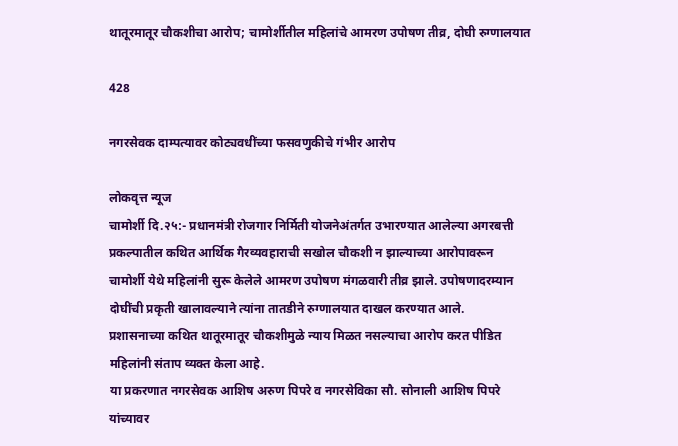थातूरमातूर चौकशीचा आरोप; चामोर्शीतील महिलांचे आमरण उपोषण तीव्र, दोघी रुग्णालयात

428

नगरसेवक दाम्पत्यावर कोट्यवधींच्या फसवणुकीचे गंभीर आरोप

लोकवृत्त न्यूज
चामोर्शी दि.२५:- प्रधानमंत्री रोजगार निर्मिती योजनेअंतर्गत उभारण्यात आलेल्या अगरबत्ती प्रकल्पातील कथित आर्थिक गैरव्यवहाराची सखोल चौकशी न झाल्याच्या आरोपावरून चामोर्शी येथे महिलांनी सुरू केलेले आमरण उपोषण मंगळवारी तीव्र झाले. उपोषणादरम्यान दोघींची प्रकृती खालावल्याने त्यांना तातडीने रुग्णालयात दाखल करण्यात आले.
प्रशासनाच्या कथित थातूरमातूर चौकशीमुळे न्याय मिळत नसल्याचा आरोप करत पीडित महिलांनी संताप व्यक्त केला आहे.
या प्रकरणात नगरसेवक आशिष अरुण पिपरे व नगरसेविका सौ. सोनाली आशिष पिपरे यांच्यावर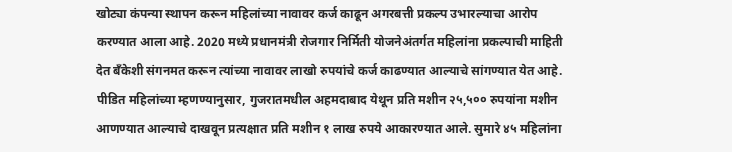खोट्या कंपन्या स्थापन करून महिलांच्या नावावर कर्ज काढून अगरबत्ती प्रकल्प उभारल्याचा आरोप करण्यात आला आहे. 2020 मध्ये प्रधानमंत्री रोजगार निर्मिती योजनेअंतर्गत महिलांना प्रकल्पाची माहिती देत बँकेशी संगनमत करून त्यांच्या नावावर लाखो रुपयांचे कर्ज काढण्यात आल्याचे सांगण्यात येत आहे.
पीडित महिलांच्या म्हणण्यानुसार, गुजरातमधील अहमदाबाद येथून प्रति मशीन २५,५०० रुपयांना मशीन आणण्यात आल्याचे दाखवून प्रत्यक्षात प्रति मशीन १ लाख रुपये आकारण्यात आले. सुमारे ४५ महिलांना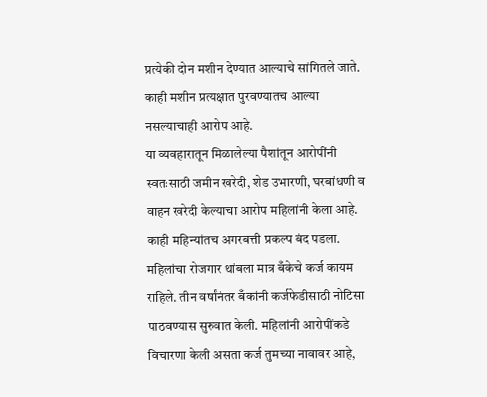प्रत्येकी दोन मशीन देण्यात आल्याचे सांगितले जाते. काही मशीन प्रत्यक्षात पुरवण्यातच आल्या नसल्याचाही आरोप आहे.
या व्यवहारातून मिळालेल्या पैशांतून आरोपींनी स्वतःसाठी जमीन खरेदी, शेड उभारणी, घरबांधणी व वाहन खरेदी केल्याचा आरोप महिलांनी केला आहे.
काही महिन्यांतच अगरबत्ती प्रकल्प बंद पडला. महिलांचा रोजगार थांबला मात्र बँकेचे कर्ज कायम राहिले. तीन वर्षांनंतर बँकांनी कर्जफेडीसाठी नोटिसा पाठवण्यास सुरुवात केली. महिलांनी आरोपींकडे विचारणा केली असता कर्ज तुमच्या नावावर आहे,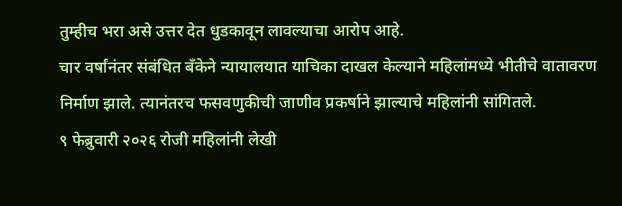तुम्हीच भरा असे उत्तर देत धुडकावून लावल्याचा आरोप आहे.
चार वर्षांनंतर संबंधित बँकेने न्यायालयात याचिका दाखल केल्याने महिलांमध्ये भीतीचे वातावरण निर्माण झाले. त्यानंतरच फसवणुकीची जाणीव प्रकर्षाने झाल्याचे महिलांनी सांगितले.
९ फेब्रुवारी २०२६ रोजी महिलांनी लेखी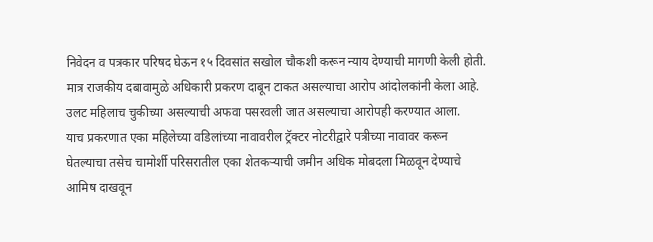निवेदन व पत्रकार परिषद घेऊन १५ दिवसांत सखोल चौकशी करून न्याय देण्याची मागणी केली होती. मात्र राजकीय दबावामुळे अधिकारी प्रकरण दाबून टाकत असल्याचा आरोप आंदोलकांनी केला आहे. उलट महिलाच चुकीच्या असल्याची अफवा पसरवली जात असल्याचा आरोपही करण्यात आला.
याच प्रकरणात एका महिलेच्या वडिलांच्या नावावरील ट्रॅक्टर नोटरीद्वारे पत्रीच्या नावावर करून घेतल्याचा तसेच चामोर्शी परिसरातील एका शेतकऱ्याची जमीन अधिक मोबदला मिळवून देण्याचे आमिष दाखवून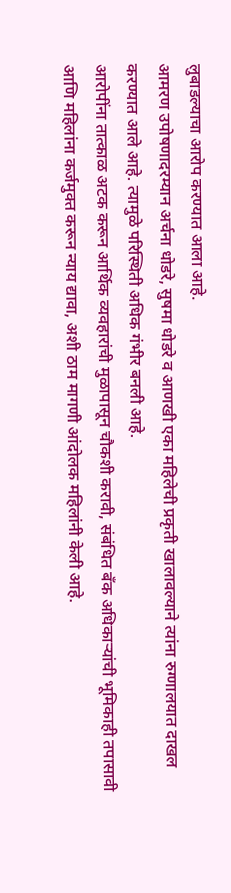लुबाडल्याचा आरोप करण्यात आला आहे.
आमरण उपोषणादरम्यान अर्चना धोडरे, सुषमा धोडरे व आणखी एका महिलेची प्रकृती खालावल्याने त्यांना रुग्णालयात दाखल करण्यात आले आहे. त्यामुळे परिस्थिती अधिक गंभीर बनली आहे.
आरोपींना तात्काळ अटक करून आर्थिक व्यवहारांची मुळापासून चौकशी करावी, संबंधित बँक अधिकाऱ्यांची भूमिकाही तपासावी आणि महिलांना कर्जमुक्त करून न्याय द्यावा, अशी ठाम मागणी आंदोलक महिलांनी केली आहे.